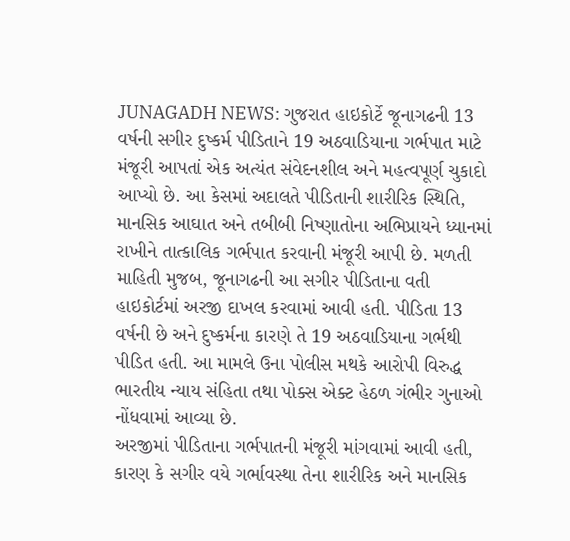JUNAGADH NEWS: ગુજરાત હાઇકોર્ટે જૂનાગઢની 13 વર્ષની સગીર દુષ્કર્મ પીડિતાને 19 અઠવાડિયાના ગર્ભપાત માટે મંજૂરી આપતાં એક અત્યંત સંવેદનશીલ અને મહત્વપૂર્ણ ચુકાદો આપ્યો છે. આ કેસમાં અદાલતે પીડિતાની શારીરિક સ્થિતિ, માનસિક આઘાત અને તબીબી નિષ્ણાતોના અભિપ્રાયને ધ્યાનમાં રાખીને તાત્કાલિક ગર્ભપાત કરવાની મંજૂરી આપી છે. મળતી માહિતી મુજબ, જૂનાગઢની આ સગીર પીડિતાના વતી હાઇકોર્ટમાં અરજી દાખલ કરવામાં આવી હતી. પીડિતા 13 વર્ષની છે અને દુષ્કર્મના કારણે તે 19 અઠવાડિયાના ગર્ભથી પીડિત હતી. આ મામલે ઉના પોલીસ મથકે આરોપી વિરુદ્ધ ભારતીય ન્યાય સંહિતા તથા પોક્સ એક્ટ હેઠળ ગંભીર ગુનાઓ નોંધવામાં આવ્યા છે.
અરજીમાં પીડિતાના ગર્ભપાતની મંજૂરી માંગવામાં આવી હતી, કારણ કે સગીર વયે ગર્ભાવસ્થા તેના શારીરિક અને માનસિક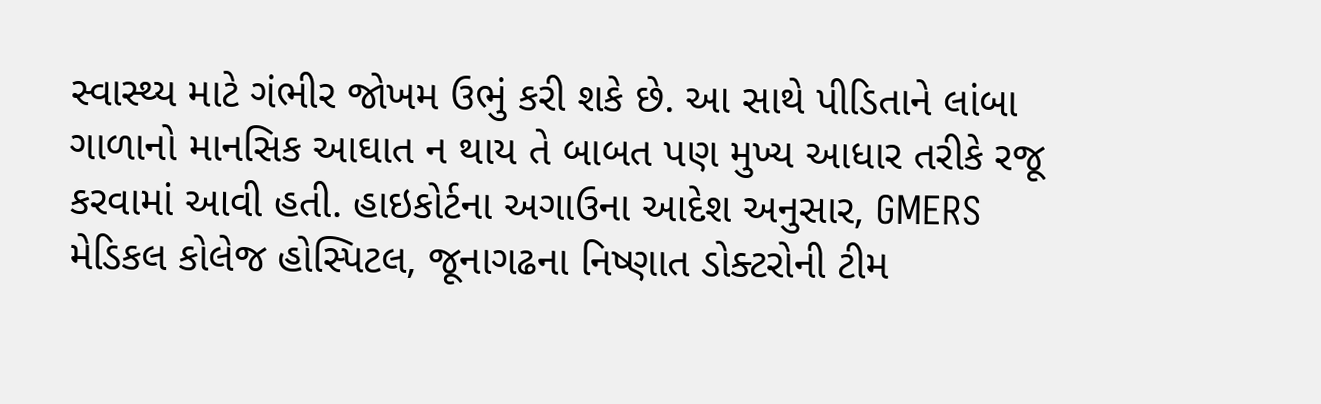સ્વાસ્થ્ય માટે ગંભીર જોખમ ઉભું કરી શકે છે. આ સાથે પીડિતાને લાંબા ગાળાનો માનસિક આઘાત ન થાય તે બાબત પણ મુખ્ય આધાર તરીકે રજૂ કરવામાં આવી હતી. હાઇકોર્ટના અગાઉના આદેશ અનુસાર, GMERS મેડિકલ કોલેજ હોસ્પિટલ, જૂનાગઢના નિષ્ણાત ડોક્ટરોની ટીમ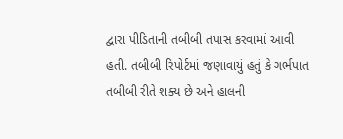દ્વારા પીડિતાની તબીબી તપાસ કરવામાં આવી હતી. તબીબી રિપોર્ટમાં જણાવાયું હતું કે ગર્ભપાત તબીબી રીતે શક્ય છે અને હાલની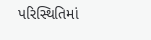પરિસ્થિતિમાં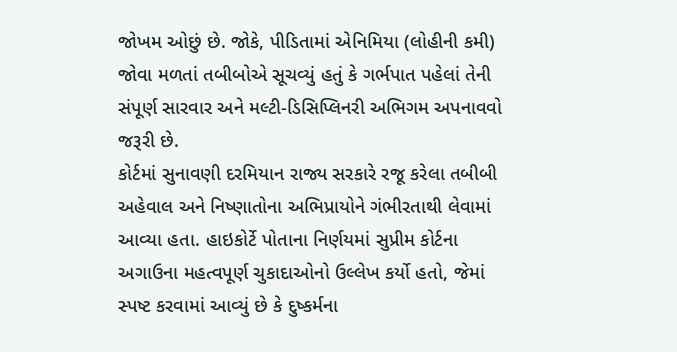જોખમ ઓછું છે. જોકે, પીડિતામાં એનિમિયા (લોહીની કમી) જોવા મળતાં તબીબોએ સૂચવ્યું હતું કે ગર્ભપાત પહેલાં તેની સંપૂર્ણ સારવાર અને મલ્ટી-ડિસિપ્લિનરી અભિગમ અપનાવવો જરૂરી છે.
કોર્ટમાં સુનાવણી દરમિયાન રાજ્ય સરકારે રજૂ કરેલા તબીબી અહેવાલ અને નિષ્ણાતોના અભિપ્રાયોને ગંભીરતાથી લેવામાં આવ્યા હતા. હાઇકોર્ટે પોતાના નિર્ણયમાં સુપ્રીમ કોર્ટના અગાઉના મહત્વપૂર્ણ ચુકાદાઓનો ઉલ્લેખ કર્યો હતો, જેમાં સ્પષ્ટ કરવામાં આવ્યું છે કે દુષ્કર્મના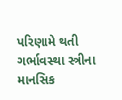પરિણામે થતી ગર્ભાવસ્થા સ્ત્રીના માનસિક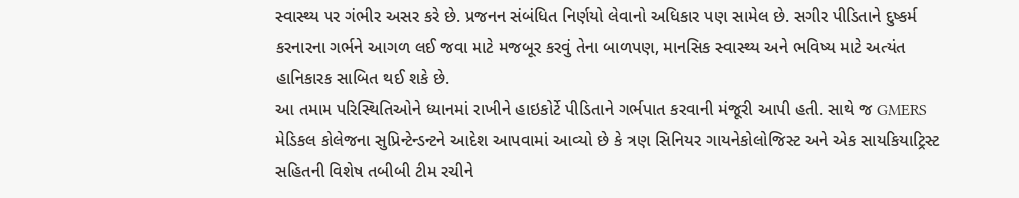સ્વાસ્થ્ય પર ગંભીર અસર કરે છે. પ્રજનન સંબંધિત નિર્ણયો લેવાનો અધિકાર પણ સામેલ છે. સગીર પીડિતાને દુષ્કર્મ કરનારના ગર્ભને આગળ લઈ જવા માટે મજબૂર કરવું તેના બાળપણ, માનસિક સ્વાસ્થ્ય અને ભવિષ્ય માટે અત્યંત હાનિકારક સાબિત થઈ શકે છે.
આ તમામ પરિસ્થિતિઓને ધ્યાનમાં રાખીને હાઇકોર્ટે પીડિતાને ગર્ભપાત કરવાની મંજૂરી આપી હતી. સાથે જ GMERS મેડિકલ કોલેજના સુપ્રિન્ટેન્ડન્ટને આદેશ આપવામાં આવ્યો છે કે ત્રણ સિનિયર ગાયનેકોલોજિસ્ટ અને એક સાયકિયાટ્રિસ્ટ સહિતની વિશેષ તબીબી ટીમ રચીને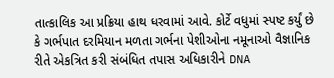તાત્કાલિક આ પ્રક્રિયા હાથ ધરવામાં આવે. કોર્ટે વધુમાં સ્પષ્ટ કર્યું છે કે ગર્ભપાત દરમિયાન મળતા ગર્ભના પેશીઓના નમૂનાઓ વૈજ્ઞાનિક રીતે એકત્રિત કરી સંબંધિત તપાસ અધિકારીને DNA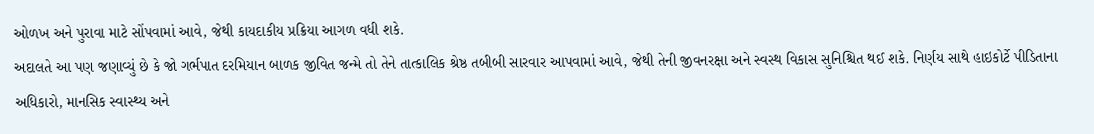ઓળખ અને પુરાવા માટે સોંપવામાં આવે, જેથી કાયદાકીય પ્રક્રિયા આગળ વધી શકે.
અદાલતે આ પણ જણાવ્યું છે કે જો ગર્ભપાત દરમિયાન બાળક જીવિત જન્મે તો તેને તાત્કાલિક શ્રેષ્ઠ તબીબી સારવાર આપવામાં આવે, જેથી તેની જીવનરક્ષા અને સ્વસ્થ વિકાસ સુનિશ્ચિત થઈ શકે. નિર્ણય સાથે હાઇકોર્ટે પીડિતાના અધિકારો, માનસિક સ્વાસ્થ્ય અને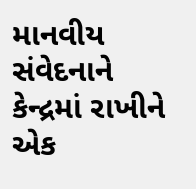માનવીય સંવેદનાને કેન્દ્રમાં રાખીને એક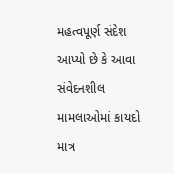મહત્વપૂર્ણ સંદેશ આપ્યો છે કે આવા સંવેદનશીલ મામલાઓમાં કાયદો માત્ર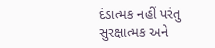દંડાત્મક નહીં પરંતુ સુરક્ષાત્મક અને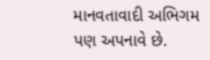માનવતાવાદી અભિગમ પણ અપનાવે છે.